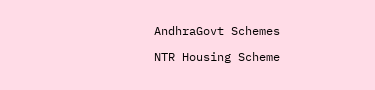AndhraGovt Schemes

NTR Housing Scheme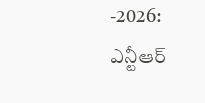-2026: ఎన్టీఆర్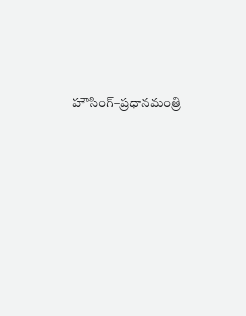హౌసింగ్–ప్రధానమంత్రి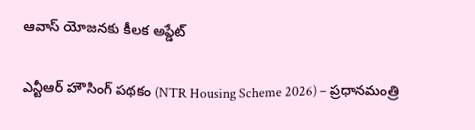ఆవాస్ యోజనకు కీలక అప్డేట్

ఎన్టీఆర్ హౌసింగ్ పథకం (NTR Housing Scheme 2026) – ప్రధానమంత్రి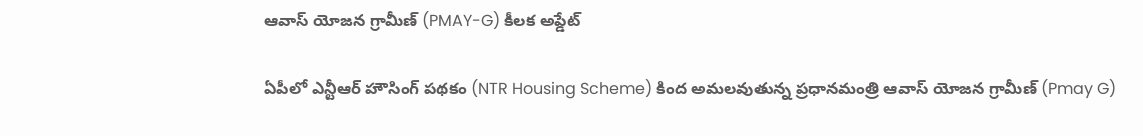ఆవాస్ యోజన గ్రామీణ్ (PMAY-G) కీలక అప్డేట్

ఏపీలో ఎన్టీఆర్ హౌసింగ్ పథకం (NTR Housing Scheme) కింద అమలవుతున్న ప్రధానమంత్రి ఆవాస్ యోజన గ్రామీణ్ (Pmay G)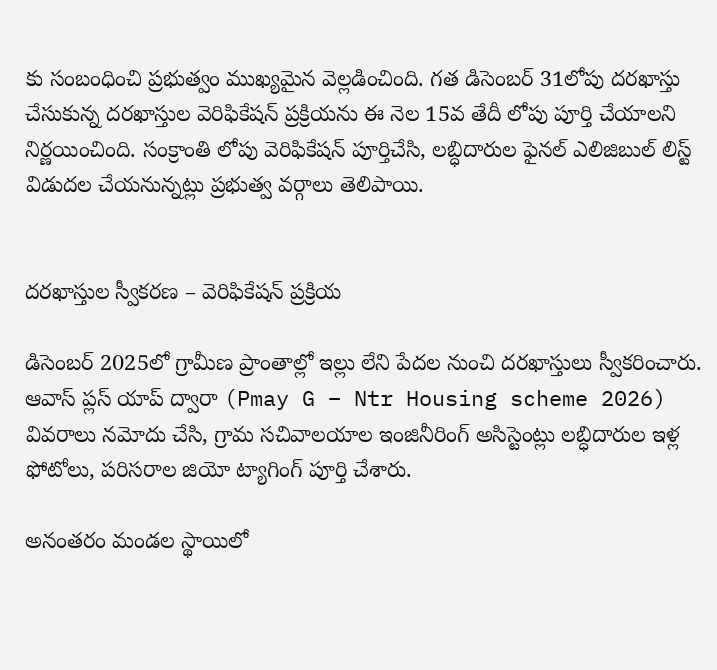కు సంబంధించి ప్రభుత్వం ముఖ్యమైన వెల్లడించింది. గత డిసెంబర్ 31లోపు దరఖాస్తు చేసుకున్న దరఖాస్తుల వెరిఫికేషన్ ప్రక్రియను ఈ నెల 15వ తేదీ లోపు పూర్తి చేయాలని నిర్ణయించింది. సంక్రాంతి లోపు వెరిఫికేషన్ పూర్తిచేసి, లబ్ధిదారుల ఫైనల్ ఎలిజిబుల్ లిస్ట్ విడుదల చేయనున్నట్లు ప్రభుత్వ వర్గాలు తెలిపాయి.


దరఖాస్తుల స్వీకరణ – వెరిఫికేషన్ ప్రక్రియ

డిసెంబర్ 2025లో గ్రామీణ ప్రాంతాల్లో ఇల్లు లేని పేదల నుంచి దరఖాస్తులు స్వీకరించారు. ఆవాస్ ప్లస్ యాప్ ద్వారా (Pmay G – Ntr Housing scheme 2026) వివరాలు నమోదు చేసి, గ్రామ సచివాలయాల ఇంజినీరింగ్ అసిస్టెంట్లు లబ్ధిదారుల ఇళ్ల ఫోటోలు, పరిసరాల జియో ట్యాగింగ్ పూర్తి చేశారు.

అనంతరం మండల స్థాయిలో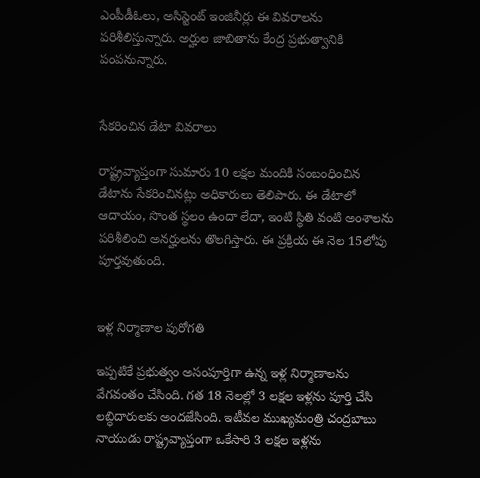ఎంపీడీఓలు, అసిస్టెంట్ ఇంజినీర్లు ఈ వివరాలను పరిశీలిస్తున్నారు. అర్హుల జాబితాను కేంద్ర ప్రభుత్వానికి పంపనున్నారు.


సేకరించిన డేటా వివరాలు

రాష్ట్రవ్యాప్తంగా సుమారు 10 లక్షల మందికి సంబంధించిన డేటాను సేకరించినట్లు అధికారులు తెలిపారు. ఈ డేటాలో ఆదాయం, సొంత స్థలం ఉందా లేదా, ఇంటి స్థితి వంటి అంశాలను పరిశీలించి అనర్హులను తొలగిస్తారు. ఈ ప్రక్రియ ఈ నెల 15లోపు పూర్తవుతుంది.


ఇళ్ల నిర్మాణాల పురోగతి

ఇప్పటికే ప్రభుత్వం అసంపూర్తిగా ఉన్న ఇళ్ల నిర్మాణాలను వేగవంతం చేసింది. గత 18 నెలల్లో 3 లక్షల ఇళ్లను పూర్తి చేసి లబ్ధిదారులకు అందజేసింది. ఇటీవల ముఖ్యమంత్రి చంద్రబాబు నాయుడు రాష్ట్రవ్యాప్తంగా ఒకేసారి 3 లక్షల ఇళ్లను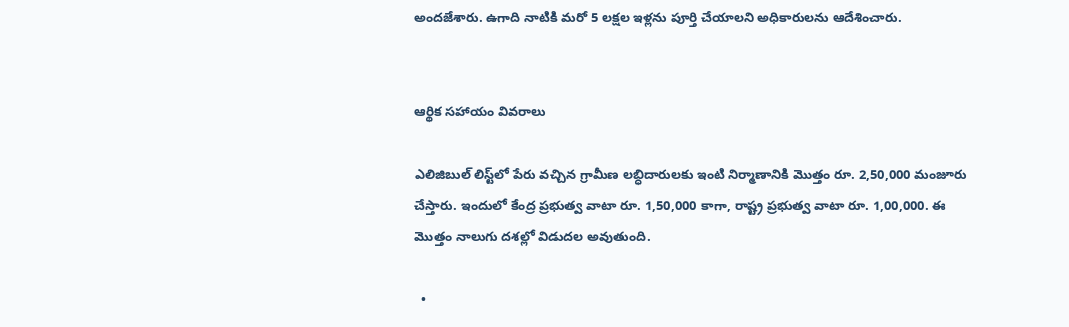అందజేశారు. ఉగాది నాటికి మరో 5 లక్షల ఇళ్లను పూర్తి చేయాలని అధికారులను ఆదేశించారు.


ఆర్థిక సహాయం వివరాలు

ఎలిజిబుల్ లిస్ట్‌లో పేరు వచ్చిన గ్రామీణ లబ్ధిదారులకు ఇంటి నిర్మాణానికి మొత్తం రూ. 2,50,000 మంజూరు చేస్తారు. ఇందులో కేంద్ర ప్రభుత్వ వాటా రూ. 1,50,000 కాగా, రాష్ట్ర ప్రభుత్వ వాటా రూ. 1,00,000. ఈ మొత్తం నాలుగు దశల్లో విడుదల అవుతుంది.

  •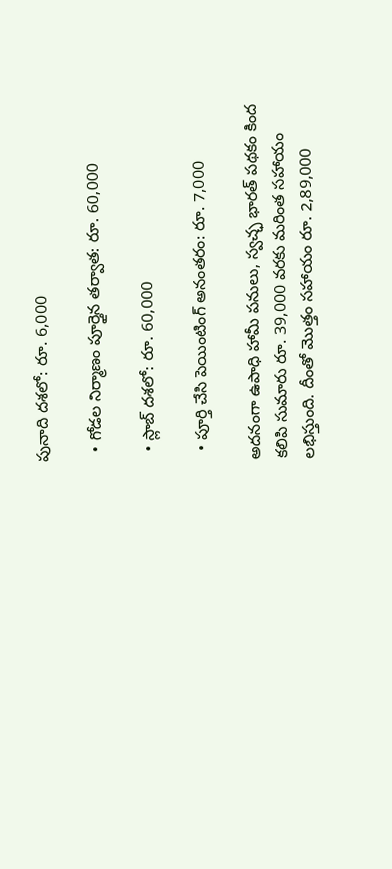పునాది దశలో: రూ. 6,000

  • గోడల నిర్మాణం పూర్తైన తర్వాత: రూ. 60,000

  • స్లాబ్ దశలో: రూ. 60,000

  • పూర్తి చేసి పెయింటింగ్ అనంతరం: రూ. 7,000

అదనంగా ఉపాధి హామీ పనులు, స్వచ్ఛ భారత్ పథకం కింద కలిపి సుమారు రూ. 39,000 వరకు మరింత సహాయం లభిస్తుంది. దీంతో మొత్తం సహాయం రూ. 2,89,000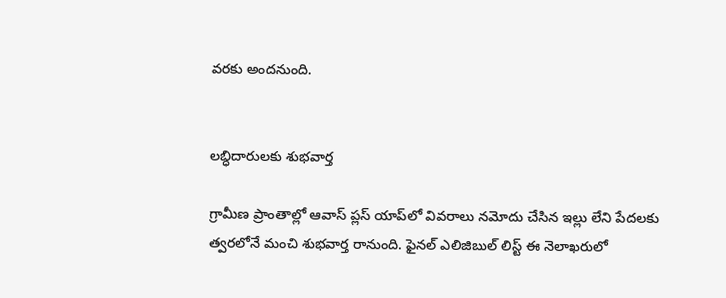వరకు అందనుంది.


లబ్ధిదారులకు శుభవార్త

గ్రామీణ ప్రాంతాల్లో ఆవాస్ ప్లస్ యాప్‌లో వివరాలు నమోదు చేసిన ఇల్లు లేని పేదలకు త్వరలోనే మంచి శుభవార్త రానుంది. ఫైనల్ ఎలిజిబుల్ లిస్ట్ ఈ నెలాఖరులో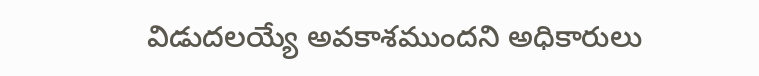విడుదలయ్యే అవకాశముందని అధికారులు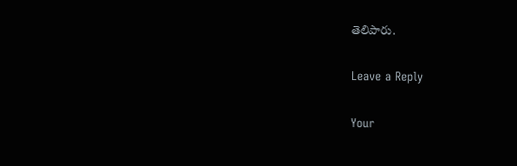తెలిపారు.

Leave a Reply

Your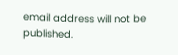email address will not be published.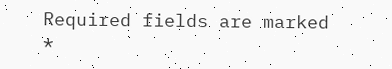Required fields are marked *